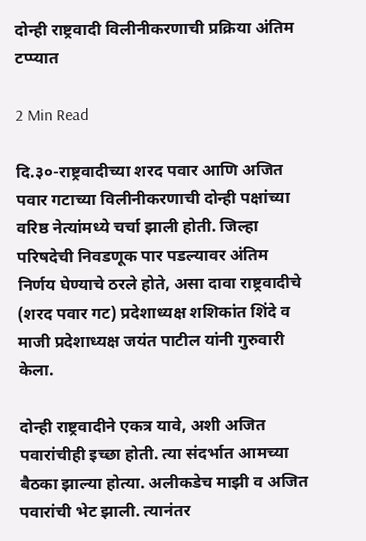दोन्ही राष्ट्रवादी विलीनीकरणाची प्रक्रिया अंतिम टप्प्यात

2 Min Read

दि.३०-राष्ट्रवादीच्या शरद पवार आणि अजित पवार गटाच्या विलीनीकरणाची दोन्ही पक्षांच्या वरिष्ठ नेत्यांमध्ये चर्चा झाली होती. जिल्हा परिषदेची निवडणूक पार पडल्यावर अंतिम निर्णय घेण्याचे ठरले होते, असा दावा राष्ट्रवादीचे (शरद पवार गट) प्रदेशाध्यक्ष शशिकांत शिंदे व माजी प्रदेशाध्यक्ष जयंत पाटील यांनी गुरुवारी केला.

दोन्ही राष्ट्रवादीने एकत्र यावे, अशी अजित पवारांचीही इच्छा होती. त्या संदर्भात आमच्या बैठका झाल्या होत्या. अलीकडेच माझी व अजित पवारांची भेट झाली. त्यानंतर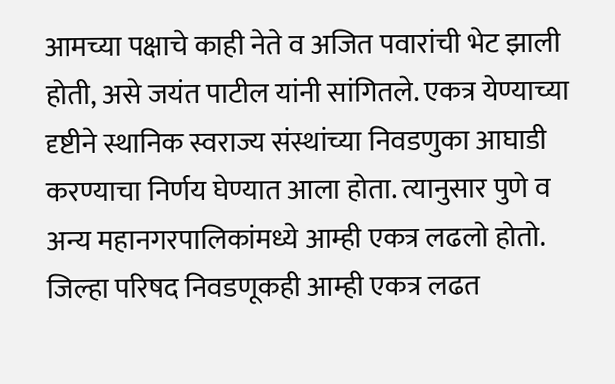आमच्या पक्षाचे काही नेते व अजित पवारांची भेट झाली होती, असे जयंत पाटील यांनी सांगितले. एकत्र येण्याच्या दृष्टीने स्थानिक स्वराज्य संस्थांच्या निवडणुका आघाडी करण्याचा निर्णय घेण्यात आला होता. त्यानुसार पुणे व अन्य महानगरपालिकांमध्ये आम्ही एकत्र लढलो होतो. जिल्हा परिषद निवडणूकही आम्ही एकत्र लढत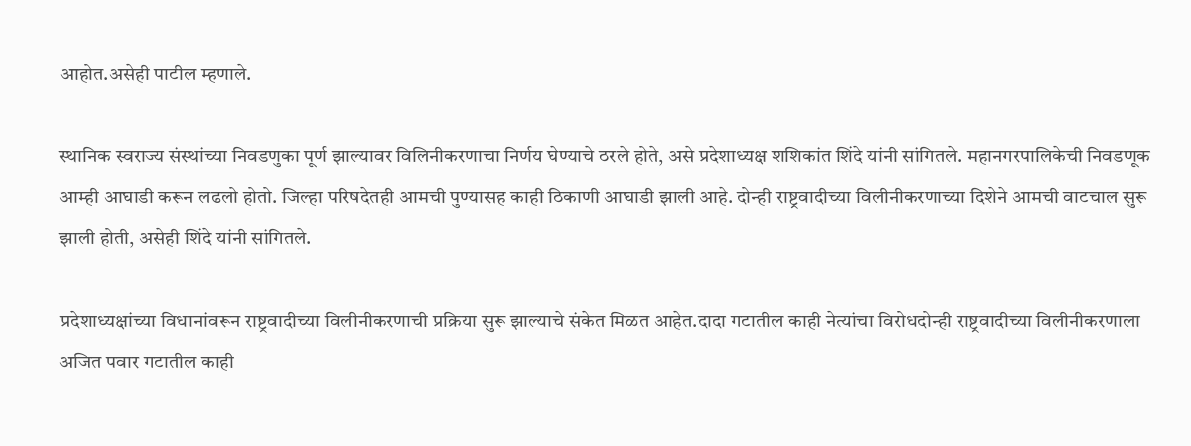आहोत.असेही पाटील म्हणाले.

स्थानिक स्वराज्य संस्थांच्या निवडणुका पूर्ण झाल्यावर विलिनीकरणाचा निर्णय घेण्याचे ठरले होते, असे प्रदेशाध्यक्ष शशिकांत शिंदे यांनी सांगितले. महानगरपालिकेची निवडणूक आम्ही आघाडी करून लढलो होतो. जिल्हा परिषदेतही आमची पुण्यासह काही ठिकाणी आघाडी झाली आहे. दोन्ही राष्ट्रवादीच्या विलीनीकरणाच्या दिशेने आमची वाटचाल सुरू झाली होती, असेही शिंदे यांनी सांगितले.

प्रदेशाध्यक्षांच्या विधानांवरून राष्ट्रवादीच्या विलीनीकरणाची प्रक्रिया सुरू झाल्याचे संकेत मिळत आहेत.दादा गटातील काही नेत्यांचा विरोधदोन्ही राष्ट्रवादीच्या विलीनीकरणाला अजित पवार गटातील काही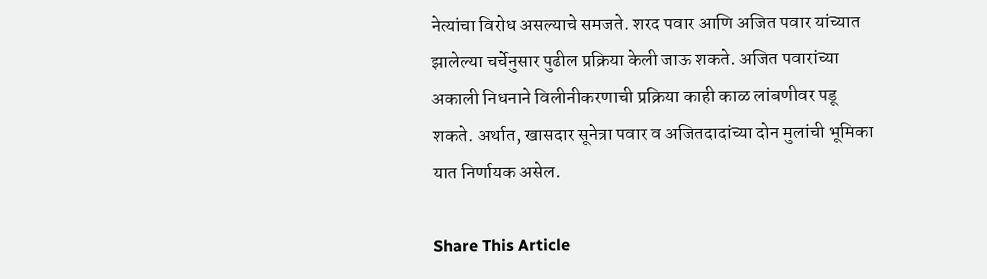नेत्यांचा विरोध असल्याचे समजते. शरद पवार आणि अजित पवार यांच्यात झालेल्या चर्चेनुसार पुढील प्रक्रिया केली जाऊ शकते. अजित पवारांच्या अकाली निधनाने विलीनीकरणाची प्रक्रिया काही काळ लांबणीवर पडू शकते. अर्थात, खासदार सूनेत्रा पवार व अजितदादांच्या दोन मुलांची भूमिका यात निर्णायक असेल.

Share This Article